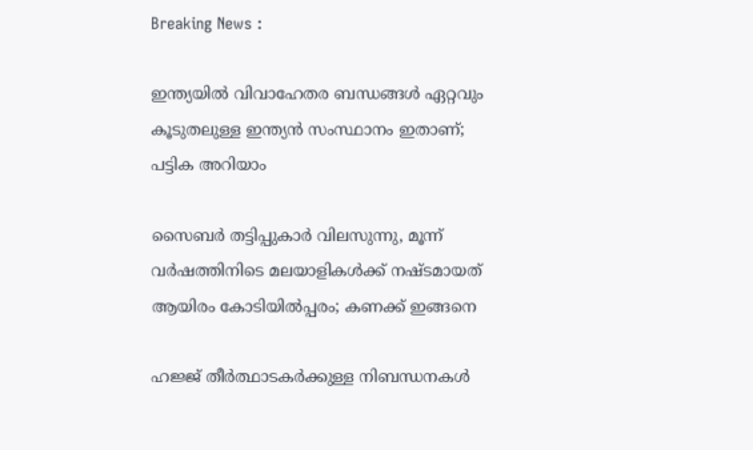Breaking News :

ഇന്ത്യയില്‍ വിവാഹേതര ബന്ധങ്ങള്‍ ഏറ്റവും കൂടുതലുള്ള ഇന്ത്യന്‍ സംസ്ഥാനം ഇതാണ്; പട്ടിക അറിയാം

സൈബര്‍ തട്ടിപ്പുകാര്‍ വിലസുന്നു, മൂന്ന് വര്‍ഷത്തിനിടെ മലയാളികള്‍ക്ക് നഷ്ടമായത് ആയിരം കോടിയില്‍പ്പരം; കണക്ക് ഇങ്ങനെ

ഹജ്ജ് തീർത്ഥാടകർക്കുള്ള നിബന്ധനകൾ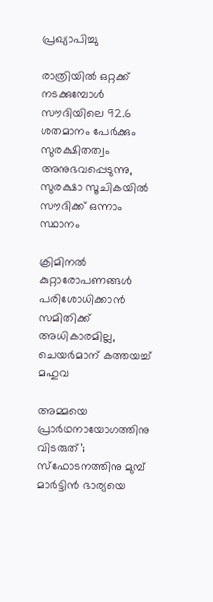പ്രഖ്യാപിച്ചു

രാത്രിയിൽ ഒറ്റക്ക് നടക്കുമ്പോൾ സൗദിയിലെ 92.6 ശതമാനം പേർക്കും സുരക്ഷിതത്വം അനുഭവപ്പെടുന്നു, സുരക്ഷാ സൂചികയിൽ സൗദിക്ക് ഒന്നാം സ്ഥാനം

ക്രിമിനല്‍ കുറ്റാരോപണങ്ങള്‍ പരിശോധിക്കാന്‍ സമിതിക്ക്‌ അധികാരമില്ല, ചെയര്‍മാന്‌ കത്തയച്ച് മഹുവ

അമ്മയെ പ്രാര്‍ഥനായോഗത്തിനു വിടരുത്’; സ്‌ഫോടനത്തിനു മുമ്പ് മാര്‍ട്ടിന്‍ ഭാര്യയെ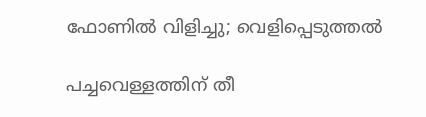ഫോണില്‍ വിളിച്ചു; വെളിപ്പെടുത്തല്‍

പച്ചവെള്ളത്തിന് തീ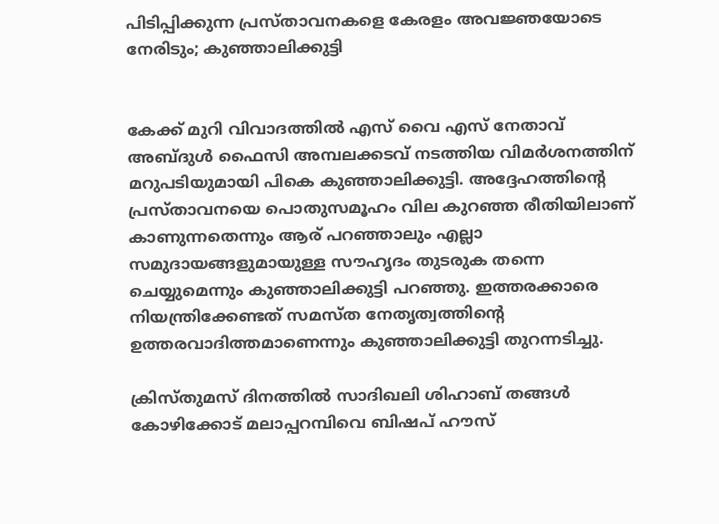പിടിപ്പിക്കുന്ന പ്രസ്താവനകളെ കേരളം അവജ്ഞയോടെ നേരിടും; കുഞ്ഞാലിക്കുട്ടി


കേക്ക് മുറി വിവാദത്തിൽ എസ് വൈ എസ് നേതാവ് അബ്ദുൾ ഫൈസി അമ്പലക്കടവ് നടത്തിയ വിമർശനത്തിന് മറുപടിയുമായി പികെ കുഞ്ഞാലിക്കുട്ടി. അദ്ദേഹത്തിന്റെ പ്രസ്താവനയെ പൊതുസമൂഹം വില കുറഞ്ഞ രീതിയിലാണ് കാണുന്നതെന്നും ആര് പറഞ്ഞാലും എല്ലാ സമുദായങ്ങളുമായുള്ള സൗഹൃദം തുടരുക തന്നെ ചെയ്യുമെന്നും കുഞ്ഞാലിക്കുട്ടി പറഞ്ഞു. ഇത്തരക്കാരെ നിയന്ത്രിക്കേണ്ടത് സമസ്ത നേതൃത്വത്തിൻ്റെ ഉത്തരവാദിത്തമാണെന്നും കുഞ്ഞാലിക്കുട്ടി തുറന്നടിച്ചു.

ക്രിസ്തുമസ് ദിനത്തിൽ സാദിഖലി ശിഹാബ് തങ്ങൾ കോഴിക്കോട് മലാപ്പറമ്പിവെ ബിഷപ് ഹൗസ്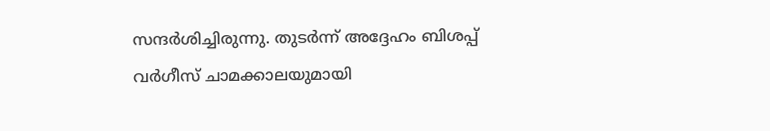സന്ദർശിച്ചിരുന്നു. തുടർന്ന് അദ്ദേഹം ബിശപ്പ് വർഗീസ് ചാമക്കാലയുമായി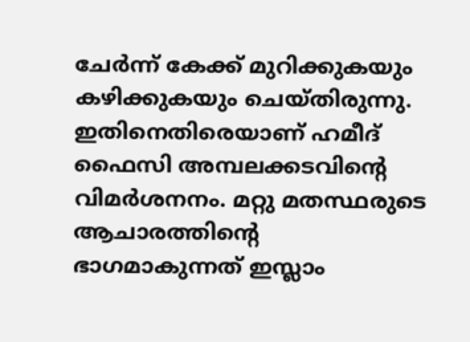ചേർന്ന് കേക്ക് മുറിക്കുകയും കഴിക്കുകയും ചെയ്തിരുന്നു. ഇതിനെതിരെയാണ് ഹമീദ് ഫൈസി അമ്പലക്കടവിന്റെ വിമർശനനം. മറ്റു മതസ്ഥരുടെ ആചാരത്തിന്റെ ഭാഗമാകുന്നത് ഇസ്ലാം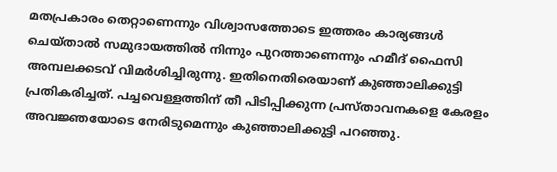മതപ്രകാരം തെറ്റാണെന്നും വിശ്വാസത്തോടെ ഇത്തരം കാര്യങ്ങൾ ചെയ്താൽ സമുദായത്തിൽ നിന്നും പുറത്താണെന്നും ഹമീദ് ഫൈസി അമ്പലക്കടവ് വിമർശിച്ചിരുന്നു. ഇതിനെതിരെയാണ് കുഞ്ഞാലിക്കുട്ടി പ്രതികരിച്ചത്. പച്ചവെള്ളത്തിന് തീ പിടിപ്പിക്കുന്ന പ്രസ്താവനകളെ കേരളം അവജ്ഞയോടെ നേരിടുമെന്നും കുഞ്ഞാലിക്കുട്ടി പറഞ്ഞു.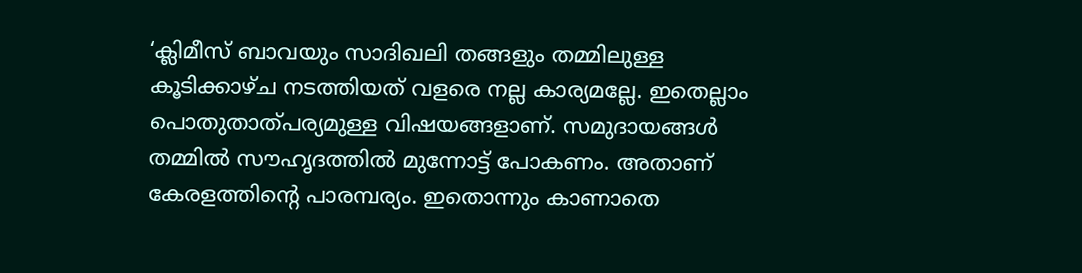‘ക്ലിമീസ് ബാവയും സാദിഖലി തങ്ങളും തമ്മിലുള്ള കൂടിക്കാഴ്ച നടത്തിയത് വളരെ നല്ല കാര്യമല്ലേ. ഇതെല്ലാം പൊതുതാത്പര്യമുള്ള വിഷയങ്ങളാണ്. സമുദായങ്ങൾ തമ്മിൽ സൗഹൃദത്തിൽ മുന്നോട്ട് പോകണം. അതാണ് കേരളത്തിന്റെ പാരമ്പര്യം. ഇതൊന്നും കാണാതെ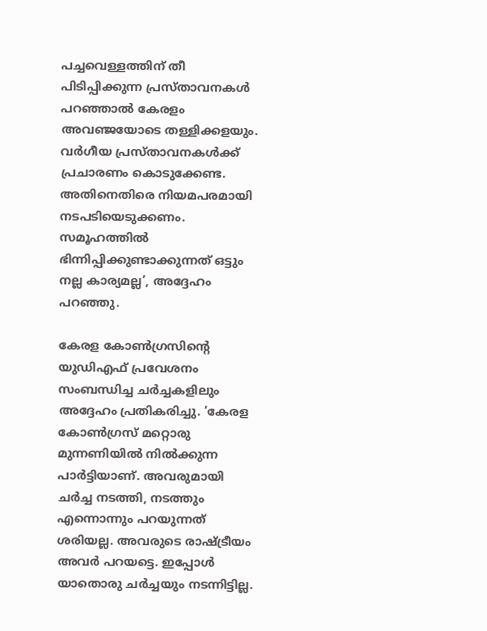പച്ചവെള്ളത്തിന് തീ പിടിപ്പിക്കുന്ന പ്രസ്താവനകൾ പറഞ്ഞാൽ കേരളം അവഞ്ജയോടെ തള്ളിക്കളയും. വർഗീയ പ്രസ്താവനകൾക്ക് പ്രചാരണം കൊടുക്കേണ്ട. അതിനെതിരെ നിയമപരമായി നടപടിയെടുക്കണം. സമൂഹത്തിൽ ഭിന്നിപ്പിക്കുണ്ടാക്കുന്നത് ഒട്ടും നല്ല കാര്യമല്ല’, അദ്ദേഹം പറഞ്ഞു.

കേരള കോൺഗ്രസിന്റെ യുഡിഎഫ് പ്രവേശനം സംബന്ധിച്ച ചർച്ചകളിലും അദ്ദേഹം പ്രതികരിച്ചു. ‘കേരള കോൺഗ്രസ് മറ്റൊരു മുന്നണിയിൽ നിൽക്കുന്ന പാർട്ടിയാണ്. അവരുമായി ചർച്ച നടത്തി, നടത്തും എന്നൊന്നും പറയുന്നത് ശരിയല്ല. അവരുടെ രാഷ്ട്രീയം അവർ പറയട്ടെ. ഇപ്പോൾ യാതൊരു ചർച്ചയും നടന്നിട്ടില്ല.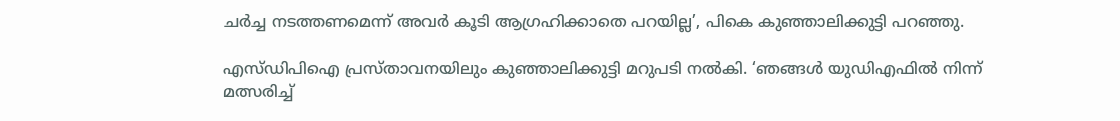ചർച്ച നടത്തണമെന്ന് അവർ കൂടി ആഗ്രഹിക്കാതെ പറയില്ല’, പികെ കുഞ്ഞാലിക്കുട്ടി പറഞ്ഞു.

എസ്ഡിപിഐ പ്രസ്താവനയിലും കുഞ്ഞാലിക്കുട്ടി മറുപടി നൽകി. ‘ഞങ്ങൾ യുഡിഎഫിൽ നിന്ന് മത്സരിച്ച്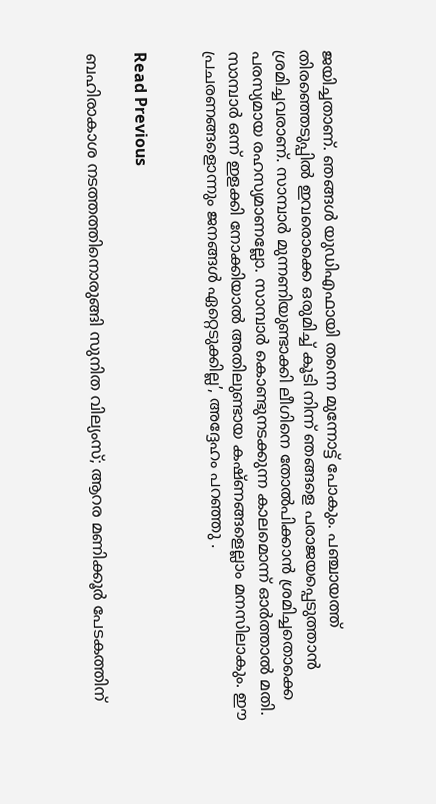ജയിച്ചതാണ്. ഞങ്ങൾ യുഡിഎഫായി തന്നെ മുന്നോട്ട് പോകും. പഞ്ചായത്ത് തിരഞ്ഞെടുപ്പിൽ ഇവരൊക്കെ ഒരുമിച്ച് കൂടി നിന്ന് ഞങ്ങളെ പരാജയപ്പെടുത്താൻ ശ്രമിച്ചവരാണ്. സാമ്പാർ മുന്നണിയുണ്ടാക്കി ലീഗിനെ തോൽപിക്കാൻ ശ്രമിച്ചതൊക്കെ പരസ്യമായ രഹസ്യമാണല്ലോ. സാമ്പാർ കൊണ്ടുനടക്കുന്ന കാലമൊന്ന് ഓർത്താൽ മതി. സാമ്പാർ ഒന്ന് ഇളക്കി നോക്കിയാൽ അതിലുണ്ടായ കഷ്ണങ്ങളെല്ലാം മനസിലാകും. ഈ പ്രചരണങ്ങളൊന്നും ജനങ്ങൾ ഏറ്റെടുക്കില്ല’, അദ്ദേഹം പറഞ്ഞു .


Read Previous

ബഹിരാകാശ നടത്തത്തിനൊരുങ്ങി സുനിത വില്യംസ്; ആറര മണിക്കൂർ പേടകത്തിന്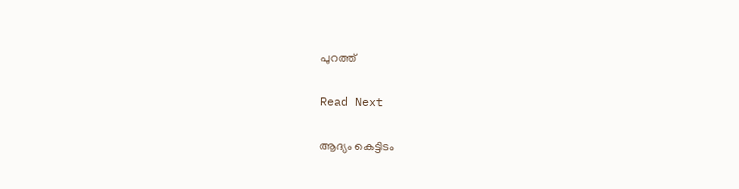പുറത്ത്

Read Next

ആദ്യം കെട്ടിടം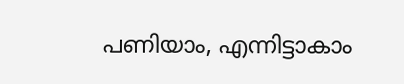പണിയാം, എന്നിട്ടാകാം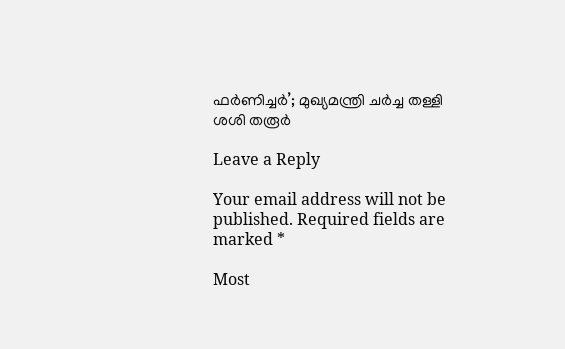ഫർണിച്ചർ’; മുഖ്യമന്ത്രി ചർച്ച തള്ളി ശശി തരൂർ

Leave a Reply

Your email address will not be published. Required fields are marked *

Most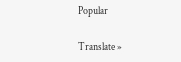Popular

Translate »